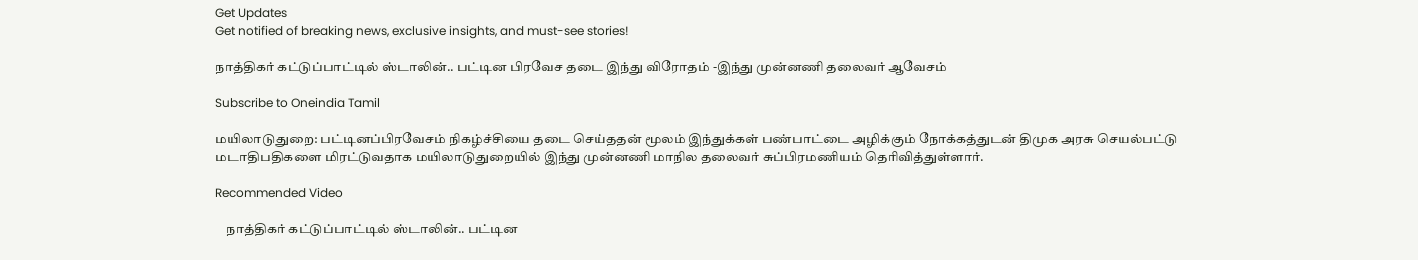Get Updates
Get notified of breaking news, exclusive insights, and must-see stories!

நாத்திகர் கட்டுப்பாட்டில் ஸ்டாலின்.. பட்டின பிரவேச தடை இந்து விரோதம் -இந்து முன்னணி தலைவர் ஆவேசம்

Subscribe to Oneindia Tamil

மயிலாடுதுறை: பட்டினப்பிரவேசம் நிகழ்ச்சியை தடை செய்ததன் மூலம் இந்துக்கள் பண்பாட்டை அழிக்கும் நோக்கத்துடன் திமுக அரசு செயல்பட்டு மடாதிபதிகளை மிரட்டுவதாக மயிலாடுதுறையில் இந்து முன்னணி மாநில தலைவர் சுப்பிரமணியம் தெரிவித்துள்ளார்.

Recommended Video

    நாத்திகர் கட்டுப்பாட்டில் ஸ்டாலின்.. பட்டின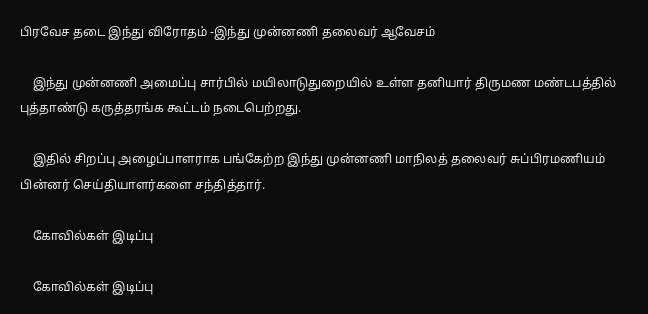பிரவேச தடை இந்து விரோதம் -இந்து முன்னணி தலைவர் ஆவேசம்

    இந்து முன்னணி அமைப்பு சார்பில் மயிலாடுதுறையில் உள்ள தனியார் திருமண மண்டபத்தில் புத்தாண்டு கருத்தரங்க கூட்டம் நடைபெற்றது.

    இதில் சிறப்பு அழைப்பாளராக பங்கேற்ற இந்து முன்னணி மாநிலத் தலைவர் சுப்பிரமணியம் பின்னர் செய்தியாளர்களை சந்தித்தார்.

    கோவில்கள் இடிப்பு

    கோவில்கள் இடிப்பு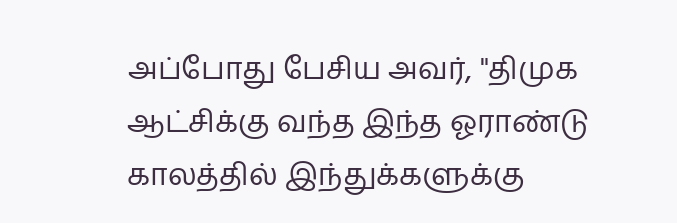அப்போது பேசிய அவர், "திமுக ஆட்சிக்கு வந்த இந்த ஓராண்டு காலத்தில் இந்துக்களுக்கு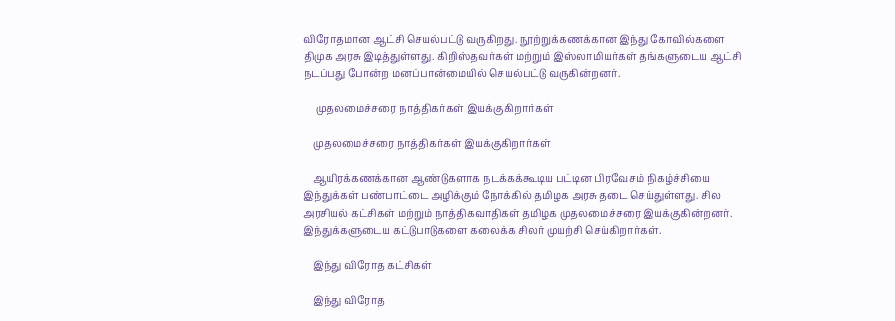விரோதமான ஆட்சி செயல்பட்டு வருகிறது. நூற்றுக்கணக்கான இந்து கோவில்களை திமுக அரசு இடித்துள்ளது. கிறிஸ்தவர்கள் மற்றும் இஸ்லாமியர்கள் தங்களுடைய ஆட்சி நடப்பது போன்ற மனப்பான்மையில் செயல்பட்டு வருகின்றனர்.

     முதலமைச்சரை நாத்திகர்கள் இயக்குகிறார்கள்

    முதலமைச்சரை நாத்திகர்கள் இயக்குகிறார்கள்

    ஆயிரக்கணக்கான ஆண்டுகளாக நடக்கக்கூடிய பட்டின பிரவேசம் நிகழ்ச்சியை இந்துக்கள் பண்பாட்டை அழிக்கும் நோக்கில் தமிழக அரசு தடை செய்துள்ளது. சில அரசியல் கட்சிகள் மற்றும் நாத்திகவாதிகள் தமிழக முதலமைச்சரை இயக்குகின்றனர். இந்துக்களுடைய கட்டுபாடுகளை கலைக்க சிலர் முயற்சி செய்கிறார்கள்.

    இந்து விரோத கட்சிகள்

    இந்து விரோத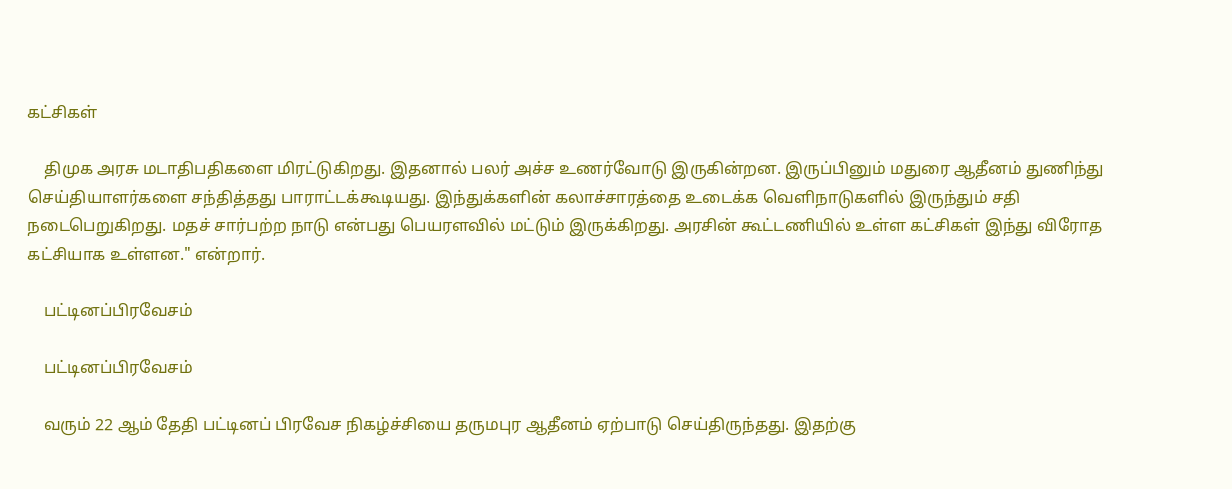கட்சிகள்

    திமுக அரசு மடாதிபதிகளை மிரட்டுகிறது. இதனால் பலர் அச்ச உணர்வோடு இருகின்றன. இருப்பினும் மதுரை ஆதீனம் துணிந்து செய்தியாளர்களை சந்தித்தது பாராட்டக்கூடியது. இந்துக்களின் கலாச்சாரத்தை உடைக்க வெளிநாடுகளில் இருந்தும் சதி நடைபெறுகிறது. மதச் சார்பற்ற நாடு என்பது பெயரளவில் மட்டும் இருக்கிறது. அரசின் கூட்டணியில் உள்ள கட்சிகள் இந்து விரோத கட்சியாக உள்ளன." என்றார்.

    பட்டினப்பிரவேசம்

    பட்டினப்பிரவேசம்

    வரும் 22 ஆம் தேதி பட்டினப் பிரவேச நிகழ்ச்சியை தருமபுர ஆதீனம் ஏற்பாடு செய்திருந்தது. இதற்கு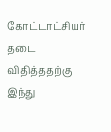கோட்டாட்சியர் தடை விதித்ததற்கு இந்து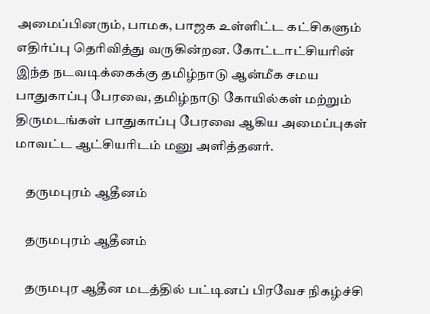அமைப்பினரும், பாமக, பாஜக உள்ளிட்ட கட்சிகளும் எதிர்ப்பு தெரிவித்து வருகின்றன. கோட்டாட்சியரின் இந்த நடவடிக்கைக்கு தமிழ்நாடு ஆன்மீக சமய பாதுகாப்பு பேரவை, தமிழ்நாடு கோயில்கள் மற்றும் திருமடங்கள் பாதுகாப்பு பேரவை ஆகிய அமைப்புகள் மாவட்ட ஆட்சியரிடம் மனு அளித்தனர்.

    தருமபுரம் ஆதீனம்

    தருமபுரம் ஆதீனம்

    தருமபுர ஆதீன மடத்தில் பட்டினப் பிரவேச நிகழ்ச்சி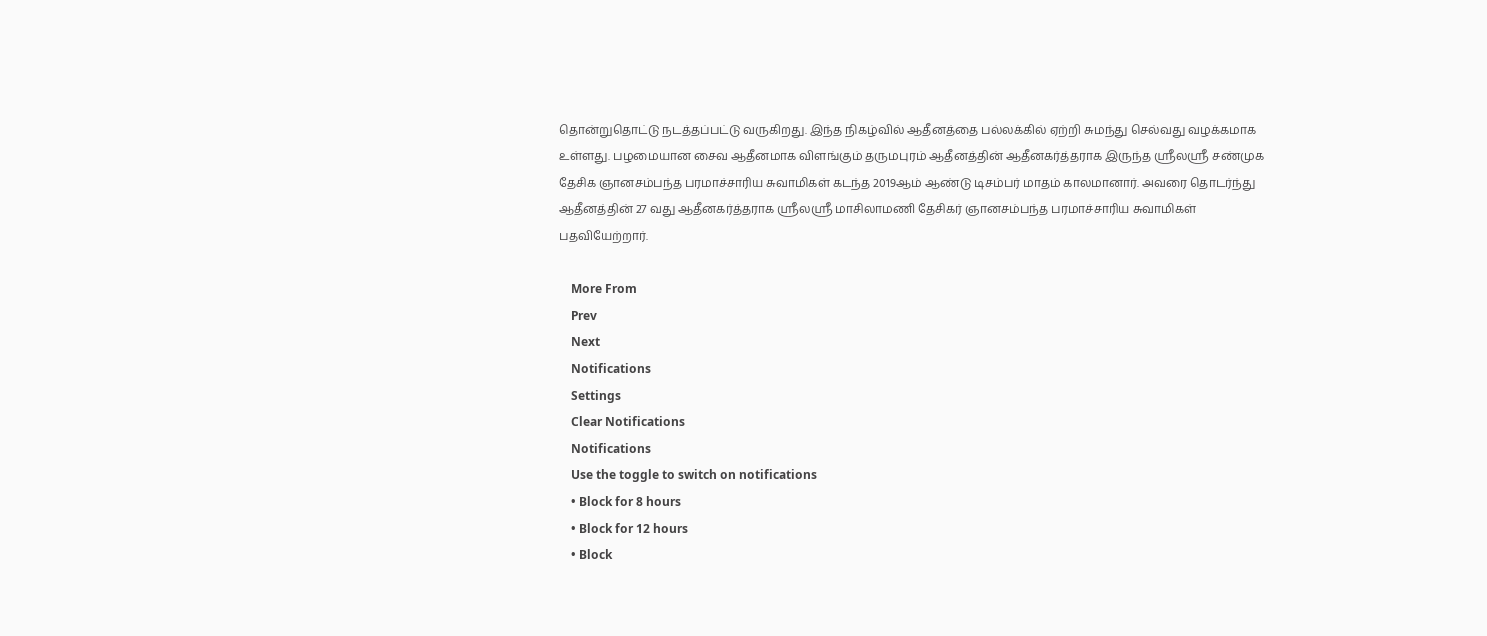தொன்றுதொட்டு நடத்தப்பட்டு வருகிறது. இந்த நிகழ்வில் ஆதீனத்தை பல்லக்கில் ஏற்றி சுமந்து செல்வது வழக்கமாக உள்ளது. பழமையான சைவ ஆதீனமாக விளங்கும் தருமபுரம் ஆதீனத்தின் ஆதீனகர்த்தராக இருந்த ஸ்ரீலஸ்ரீ சண்முக தேசிக ஞானசம்பந்த பரமாச்சாரிய சுவாமிகள் கடந்த 2019ஆம் ஆண்டு டிசம்பர் மாதம் காலமானார். அவரை தொடர்ந்து ஆதீனத்தின் 27 வது ஆதீனகர்த்தராக ஸ்ரீலஸ்ரீ மாசிலாமணி தேசிகர் ஞானசம்பந்த பரமாச்சாரிய சுவாமிகள் பதவியேற்றார்.

    More From
    Prev
    Next
    Notifications
    Settings
    Clear Notifications
    Notifications
    Use the toggle to switch on notifications
    • Block for 8 hours
    • Block for 12 hours
    • Block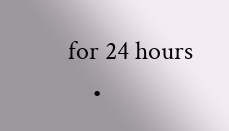for 24 hours
    •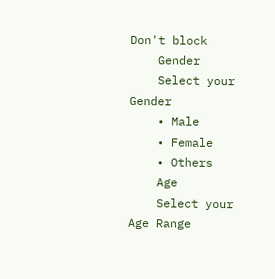Don't block
    Gender
    Select your Gender
    • Male
    • Female
    • Others
    Age
    Select your Age Range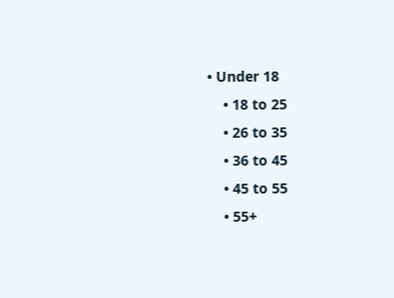• Under 18
    • 18 to 25
    • 26 to 35
    • 36 to 45
    • 45 to 55
    • 55+